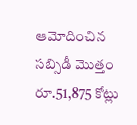ఆమోదించిన సబ్సిడీ మొత్తం రూ.51,875 కోట్లు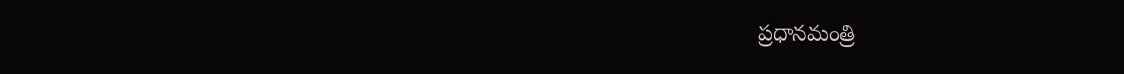ప్రధానమంత్రి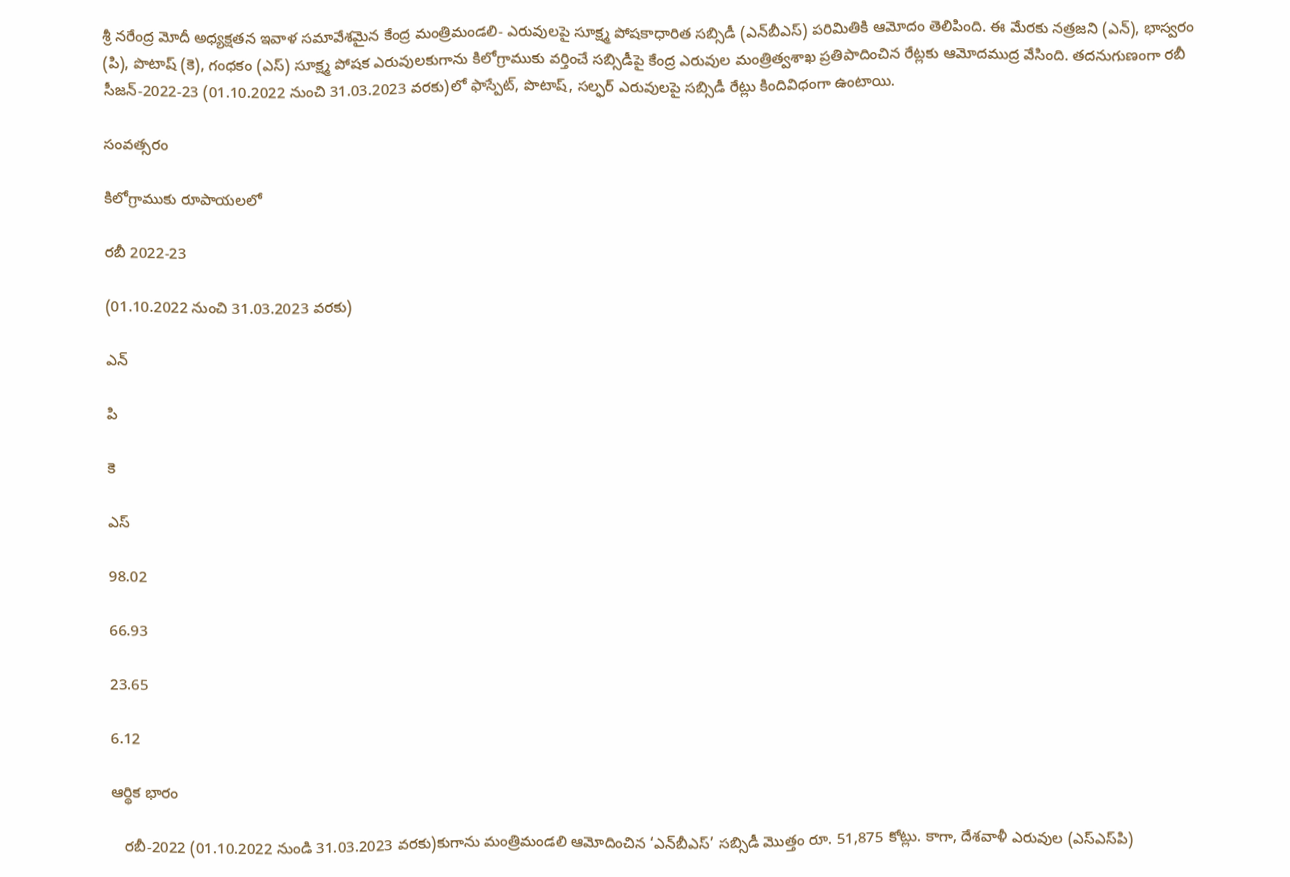శ్రీ నరేంద్ర మోదీ అధ్యక్షతన ఇవాళ సమావేశమైన కేంద్ర మంత్రిమండలి- ఎరువులపై సూక్ష్మ పోషకాధారిత సబ్సిడీ (ఎన్‌బీఎస్‌) పరిమితికి ఆమోదం తెలిపింది. ఈ మేరకు నత్రజని (ఎన్‌), భాస్వరం (పి), పొటాష్ (కె), గంధకం (ఎస్‌) సూక్ష్మ పోషక ఎరువులకుగాను కిలోగ్రాముకు వర్తించే సబ్సిడీపై కేంద్ర ఎరువుల మంత్రిత్వశాఖ ప్రతిపాదించిన రేట్లకు ఆమోదముద్ర వేసింది. తదనుగుణంగా రబీ సీజన్-2022-23 (01.10.2022 నుంచి 31.03.2023 వరకు)లో ఫాస్పేట్‌, పొటాష్‌, సల్ఫర్ ఎరువులపై సబ్సిడీ రేట్లు కిందివిధంగా ఉంటాయి.

సంవత్సరం

కిలోగ్రాముకు రూపాయలలో

రబీ 2022-23

(01.10.2022 నుంచి 31.03.2023 వరకు)

ఎన్‌

పి

కె

ఎస్‌

98.02

66.93

23.65

6.12

ఆర్థిక భారం

   రబీ-2022 (01.10.2022 నుండి 31.03.2023 వరకు)కుగాను మంత్రిమండలి ఆమోదించిన ‘ఎన్‌బీఎస్‌’ సబ్సిడీ మొత్తం రూ. 51,875 కోట్లు. కాగా, దేశవాళీ ఎరువుల (ఎస్‌ఎస్‌పి)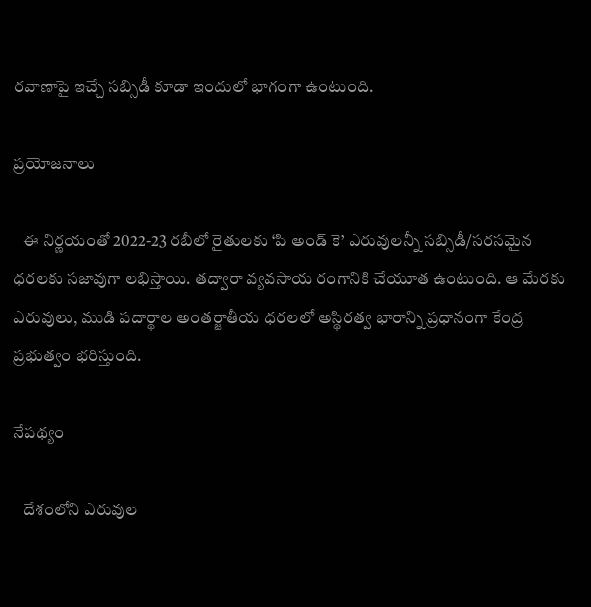రవాణాపై ఇచ్చే సబ్సిడీ కూడా ఇందులో భాగంగా ఉంటుంది.

ప్రయోజనాలు

   ఈ నిర్ణయంతో 2022-23 రబీలో రైతులకు ‘పి అండ్‌ కె’ ఎరువులన్నీ సబ్సిడీ/సరసమైన ధరలకు సజావుగా లభిస్తాయి. తద్వారా వ్యవసాయ రంగానికి చేయూత ఉంటుంది. ఆ మేరకు ఎరువులు, ముడి పదార్థాల అంతర్జాతీయ ధరలలో అస్థిరత్వ భారాన్ని ప్రధానంగా కేంద్ర ప్రభుత్వం భరిస్తుంది.

నేపథ్యం

   దేశంలోని ఎరువుల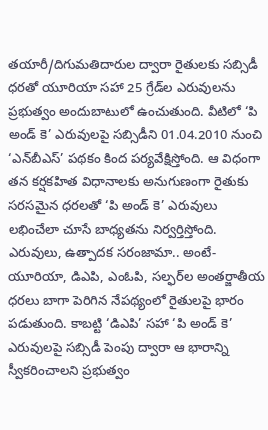తయారీ/దిగుమతిదారుల ద్వారా రైతులకు సబ్సిడీ ధరతో యూరియా సహా 25 గ్రేడ్‌ల ఎరువులను ప్రభుత్వం అందుబాటులో ఉంచుతుంది. వీటిలో ‘పి అండ్‌ కె’ ఎరువులపై సబ్సిడీని 01.04.2010 నుంచి ‘ఎన్‌బీఎస్‌’ పథకం కింద పర్యవేక్షిస్తోంది. ఆ విధంగా తన కర్షకహిత విధానాలకు అనుగుణంగా రైతుకు సరసమైన ధరలతో ‘పి అండ్‌ కె’ ఎరువులు లభించేలా చూసే బాధ్యతను నిర్వర్తిస్తోంది. ఎరువులు, ఉత్పాదక సరంజామా.. అంటే- యూరియా, డిఎపి, ఎంఓపి, సల్ఫర్‌ల అంతర్జాతీయ ధరలు బాగా పెరిగిన నేపథ్యంలో రైతులపై భారం పడుతుంది. కాబట్టి ‘డిఎపి’ సహా ‘పి అండ్ కె’ ఎరువులపై సబ్సిడీ పెంపు ద్వారా ఆ భారాన్ని స్వీకరించాలని ప్రభుత్వం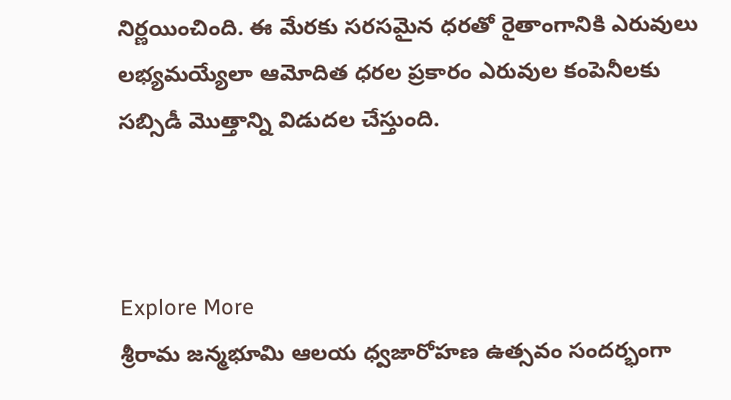నిర్ణయించింది. ఈ మేరకు సరసమైన ధరతో రైతాంగానికి ఎరువులు లభ్యమయ్యేలా ఆమోదిత ధరల ప్రకారం ఎరువుల కంపెనీలకు సబ్సిడీ మొత్తాన్ని విడుదల చేస్తుంది.



Explore More
శ్రీరామ జన్మభూమి ఆలయ ధ్వజారోహణ ఉత్సవం సందర్భంగా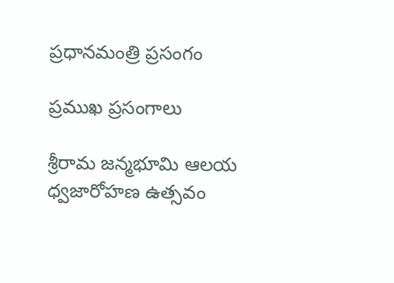ప్రధానమంత్రి ప్రసంగం

ప్రముఖ ప్రసంగాలు

శ్రీరామ జన్మభూమి ఆలయ ధ్వజారోహణ ఉత్సవం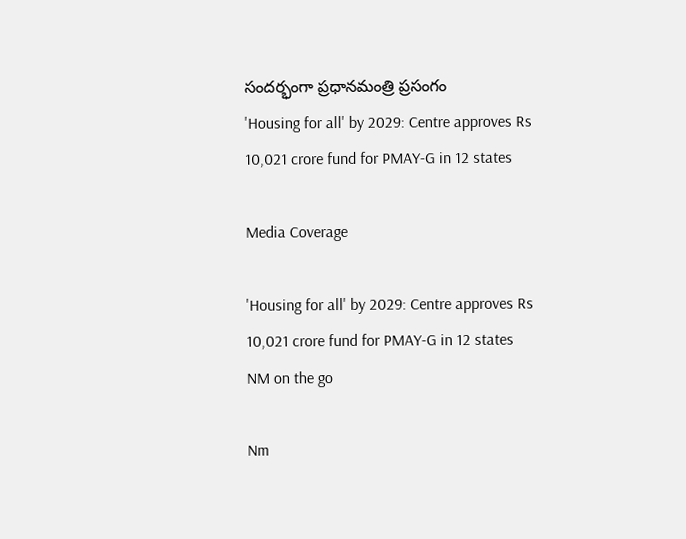సందర్భంగా ప్రధానమంత్రి ప్రసంగం
'Housing for all' by 2029: Centre approves Rs 10,021 crore fund for PMAY-G in 12 states

Media Coverage

'Housing for all' by 2029: Centre approves Rs 10,021 crore fund for PMAY-G in 12 states
NM on the go

Nm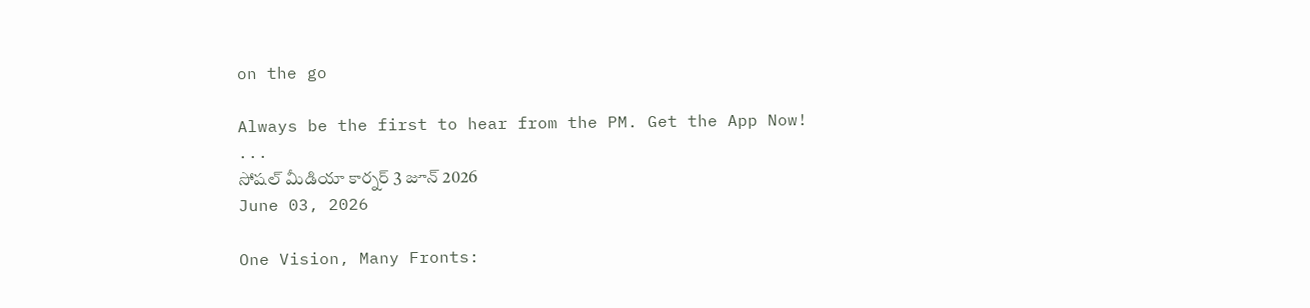on the go

Always be the first to hear from the PM. Get the App Now!
...
సోషల్ మీడియా కార్నర్ 3 జూన్ 2026
June 03, 2026

One Vision, Many Fronts: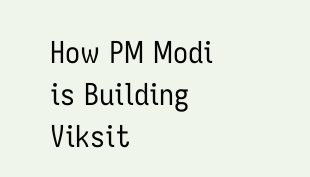How PM Modi is Building Viksit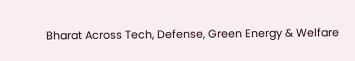Bharat Across Tech, Defense, Green Energy & Welfare